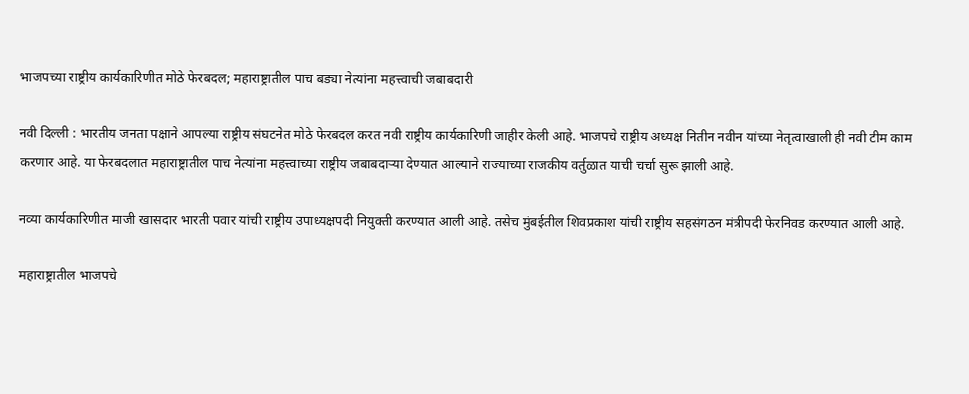भाजपच्या राष्ट्रीय कार्यकारिणीत मोठे फेरबदल; महाराष्ट्रातील पाच बड्या नेत्यांना महत्त्वाची जबाबदारी

नवी दिल्ली : भारतीय जनता पक्षाने आपल्या राष्ट्रीय संघटनेत मोठे फेरबदल करत नवी राष्ट्रीय कार्यकारिणी जाहीर केली आहे. भाजपचे राष्ट्रीय अध्यक्ष नितीन नवीन यांच्या नेतृत्वाखाली ही नवी टीम काम करणार आहे. या फेरबदलात महाराष्ट्रातील पाच नेत्यांना महत्त्वाच्या राष्ट्रीय जबाबदाऱ्या देण्यात आल्याने राज्याच्या राजकीय वर्तुळात याची चर्चा सुरू झाली आहे.

नव्या कार्यकारिणीत माजी खासदार भारती पवार यांची राष्ट्रीय उपाध्यक्षपदी नियुक्ती करण्यात आली आहे. तसेच मुंबईतील शिवप्रकाश यांची राष्ट्रीय सहसंगठन मंत्रीपदी फेरनिवड करण्यात आली आहे.

महाराष्ट्रातील भाजपचे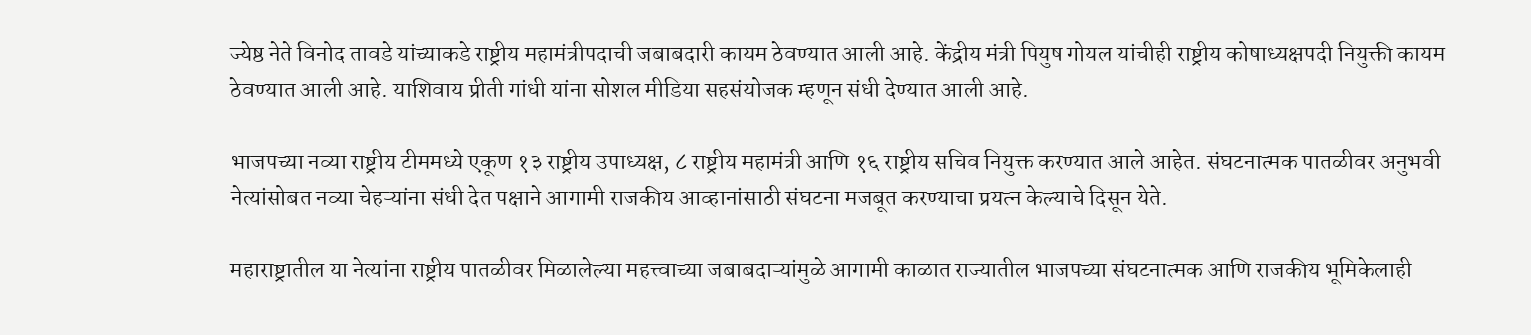ज्येष्ठ नेते विनोद तावडे यांच्याकडे राष्ट्रीय महामंत्रीपदाची जबाबदारी कायम ठेवण्यात आली आहे. केंद्रीय मंत्री पियुष गोयल यांचीही राष्ट्रीय कोषाध्यक्षपदी नियुक्ती कायम ठेवण्यात आली आहे. याशिवाय प्रीती गांधी यांना सोशल मीडिया सहसंयोजक म्हणून संधी देण्यात आली आहे.

भाजपच्या नव्या राष्ट्रीय टीममध्ये एकूण १३ राष्ट्रीय उपाध्यक्ष, ८ राष्ट्रीय महामंत्री आणि १६ राष्ट्रीय सचिव नियुक्त करण्यात आले आहेत. संघटनात्मक पातळीवर अनुभवी नेत्यांसोबत नव्या चेहऱ्यांना संधी देत पक्षाने आगामी राजकीय आव्हानांसाठी संघटना मजबूत करण्याचा प्रयत्न केल्याचे दिसून येते.

महाराष्ट्रातील या नेत्यांना राष्ट्रीय पातळीवर मिळालेल्या महत्त्वाच्या जबाबदाऱ्यांमुळे आगामी काळात राज्यातील भाजपच्या संघटनात्मक आणि राजकीय भूमिकेलाही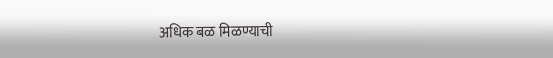अधिक बळ मिळण्याची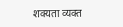शक्यता व्यक्त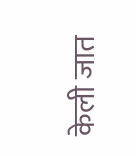केली जात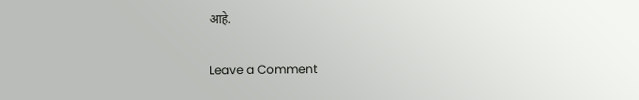आहे.

Leave a Comment